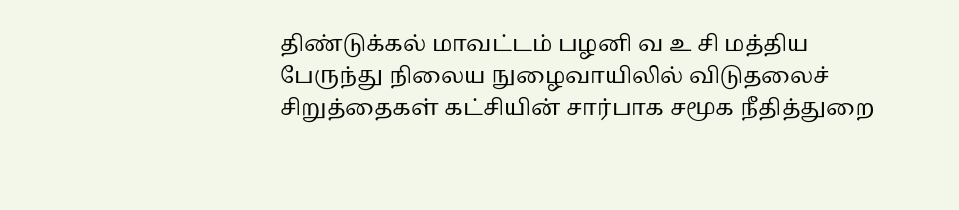திண்டுக்கல் மாவட்டம் பழனி வ உ சி மத்திய பேருந்து நிலைய நுழைவாயிலில் விடுதலைச் சிறுத்தைகள் கட்சியின் சார்பாக சமூக நீதித்துறை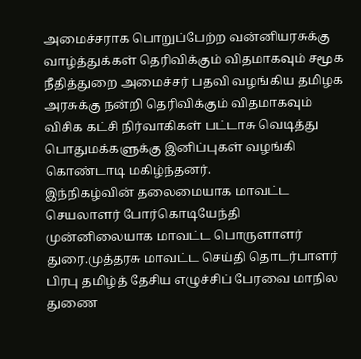அமைச்சராக பொறுப்பேற்ற வன்னியரசுக்கு வாழ்த்துக்கள் தெரிவிக்கும் விதமாகவும் சமூக நீதித்துறை அமைச்சர் பதவி வழங்கிய தமிழக அரசுக்கு நன்றி தெரிவிக்கும் விதமாகவும் விசிக கட்சி நிர்வாகிகள் பட்டாசு வெடித்து பொதுமக்களுக்கு இனிப்புகள் வழங்கி கொண்டாடி மகிழ்ந்தனர்.
இந்நிகழ்வின் தலைமையாக மாவட்ட செயலாளர் போர்கொடியேந்தி முன்னிலையாக மாவட்ட பொருளாளர் துரை.முத்தரசு மாவட்ட செய்தி தொடர்பாளர் பிரபு தமிழ்த் தேசிய எழுச்சிப் பேரவை மாநில துணை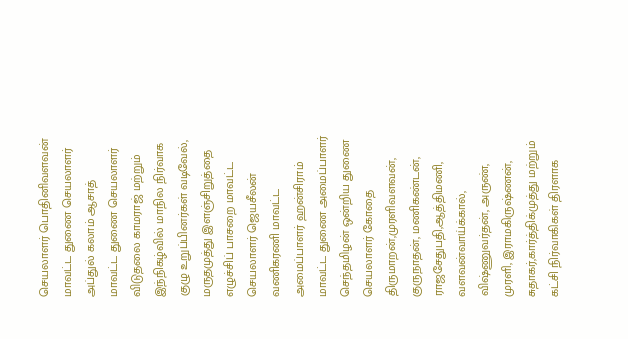செயலாளர் பொதினிவளவன் மாவட்ட துணை செயலாளர் அப்துல் கலாம் ஆசாத்
மாவட்ட துணை செயலாளர் விடுதலை காமராஜ் மற்றும் இந்நிகழ்வில் மாநில நிர்வாக குழு உறுப்பினர்கள் வடிவேல், மருதமுத்து இளஞ்சிறுத்தை எழுச்சிப் பாசறை மாவட்ட செயலாளர் ஜெயசீலன் வணிகரணி மாவட்ட அமைப்பாளர் ஹன்சிராம் மாவட்ட துணை அமைப்பாளர் செந்தமிழன் ஒன்றிய துணை செயலாளர் கோதை திருமாறன்,முரளிவளவன், குருநாதன், மணிகண்டன், ராஜசேதுபதி,ஆத்திமணி, வளவன்வாய்க்கால், விஷ்ணுவர்தன், அருண், முரளி, இராமகிருஷ்ணன், சுதாகர்,கார்த்திக்முத்து மற்றும் கட்சி நிர்வாகிகள் திரளாக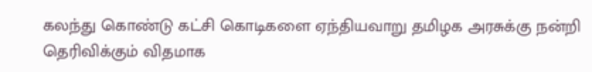கலந்து கொண்டு கட்சி கொடிகளை ஏந்தியவாறு தமிழக அரசுக்கு நன்றி தெரிவிக்கும் விதமாக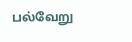பல்வேறு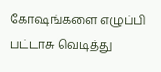கோஷங்களை எழுப்பி பட்டாசு வெடித்து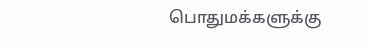பொதுமக்களுக்கு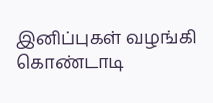இனிப்புகள் வழங்கி கொண்டாடி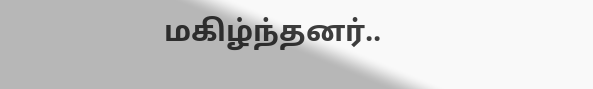மகிழ்ந்தனர்..